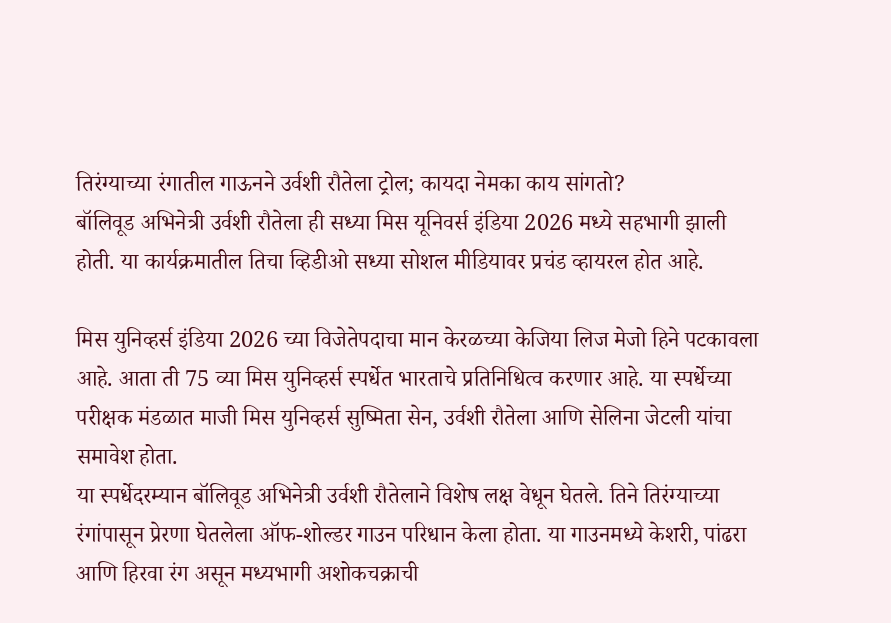तिरंग्याच्या रंगातील गाऊनने उर्वशी रौतेला ट्रोल; कायदा नेमका काय सांगतो?
बॉलिवूड अभिनेत्री उर्वशी रौतेला ही सध्या मिस यूनिवर्स इंडिया 2026 मध्ये सहभागी झाली होती. या कार्यक्रमातील तिचा व्हिडीओ सध्या सोशल मीडियावर प्रचंड व्हायरल होत आहे.

मिस युनिव्हर्स इंडिया 2026 च्या विजेतेपदाचा मान केरळच्या केजिया लिज मेजो हिने पटकावला आहे. आता ती 75 व्या मिस युनिव्हर्स स्पर्धेत भारताचे प्रतिनिधित्व करणार आहे. या स्पर्धेच्या परीक्षक मंडळात माजी मिस युनिव्हर्स सुष्मिता सेन, उर्वशी रौतेला आणि सेलिना जेटली यांचा समावेश होता.
या स्पर्धेदरम्यान बॉलिवूड अभिनेत्री उर्वशी रौतेलाने विशेष लक्ष वेधून घेतले. तिने तिरंग्याच्या रंगांपासून प्रेरणा घेतलेला ऑफ-शोल्डर गाउन परिधान केला होता. या गाउनमध्ये केशरी, पांढरा आणि हिरवा रंग असून मध्यभागी अशोकचक्राची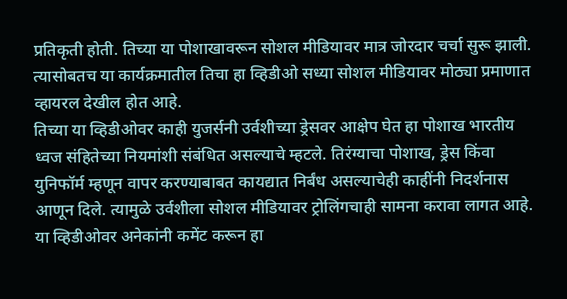प्रतिकृती होती. तिच्या या पोशाखावरून सोशल मीडियावर मात्र जोरदार चर्चा सुरू झाली. त्यासोबतच या कार्यक्रमातील तिचा हा व्हिडीओ सध्या सोशल मीडियावर मोठ्या प्रमाणात व्हायरल देखील होत आहे.
तिच्या या व्हिडीओवर काही युजर्सनी उर्वशीच्या ड्रेसवर आक्षेप घेत हा पोशाख भारतीय ध्वज संहितेच्या नियमांशी संबंधित असल्याचे म्हटले. तिरंग्याचा पोशाख, ड्रेस किंवा युनिफॉर्म म्हणून वापर करण्याबाबत कायद्यात निर्बंध असल्याचेही काहींनी निदर्शनास आणून दिले. त्यामुळे उर्वशीला सोशल मीडियावर ट्रोलिंगचाही सामना करावा लागत आहे. या व्हिडीओवर अनेकांनी कमेंट करून हा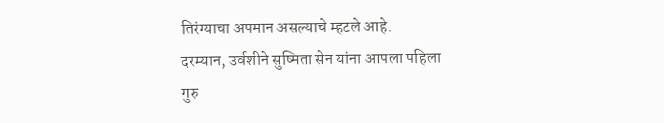तिरंग्याचा अपमान असल्याचे म्हटले आहे.
दरम्यान, उर्वशीने सुष्मिता सेन यांना आपला पहिला गुरु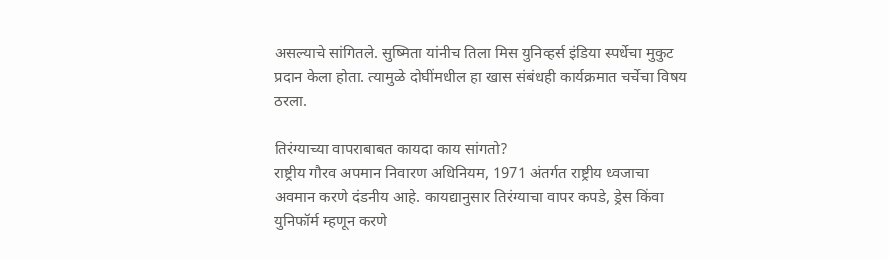असल्याचे सांगितले. सुष्मिता यांनीच तिला मिस युनिव्हर्स इंडिया स्पर्धेचा मुकुट प्रदान केला होता. त्यामुळे दोघींमधील हा खास संबंधही कार्यक्रमात चर्चेचा विषय ठरला.

तिरंग्याच्या वापराबाबत कायदा काय सांगतो?
राष्ट्रीय गौरव अपमान निवारण अधिनियम, 1971 अंतर्गत राष्ट्रीय ध्वजाचा अवमान करणे दंडनीय आहे. कायद्यानुसार तिरंग्याचा वापर कपडे, ड्रेस किंवा युनिफॉर्म म्हणून करणे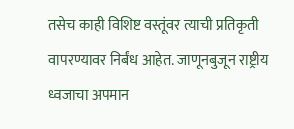तसेच काही विशिष्ट वस्तूंवर त्याची प्रतिकृती वापरण्यावर निर्बंध आहेत. जाणूनबुजून राष्ट्रीय ध्वजाचा अपमान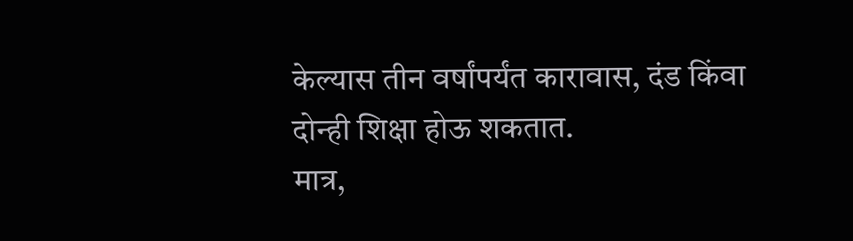केल्यास तीन वर्षांपर्यंत कारावास, दंड किंवा दोन्ही शिक्षा होऊ शकतात.
मात्र,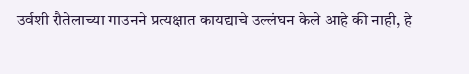उर्वशी रौतेलाच्या गाउनने प्रत्यक्षात कायद्याचे उल्लंघन केले आहे की नाही, हे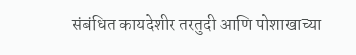संबंधित कायदेशीर तरतुदी आणि पोशाखाच्या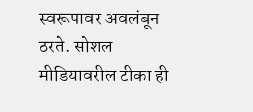स्वरूपावर अवलंबून ठरते. सोशल मीडियावरील टीका ही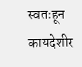स्वतःहून कायदेशीर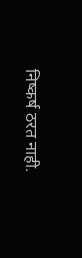निष्कर्ष ठरत नाही.